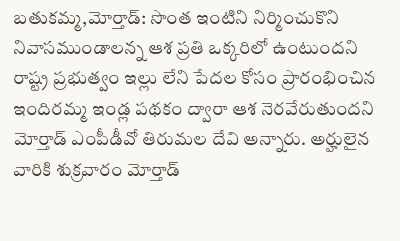బతుకమ్మ,మోర్తాడ్: సొంత ఇంటిని నిర్మించుకొని నివాసముండాలన్న ఆశ ప్రతి ఒక్కరిలో ఉంటుందని రాష్ట్ర ప్రభుత్వం ఇల్లు లేని పేదల కోసం ప్రారంభించిన ఇందిరమ్మ ఇండ్ల పథకం ద్వారా ఆశ నెరవేరుతుందని మోర్తాడ్ ఎంపీడీవో తిరుమల దేవి అన్నారు. అర్హులైన వారికి శుక్రవారం మోర్తాడ్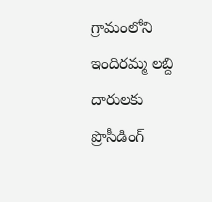గ్రామంలోని ఇందిరమ్మ లబ్ది దారులకు ప్రొసీడింగ్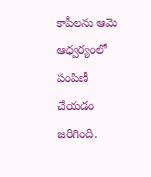కాపీలను ఆమె ఆధ్వర్యంలో పంపిణీ చేయడం జరిగింది.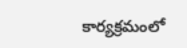కార్యక్రమంలో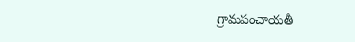గ్రామపంచాయతీ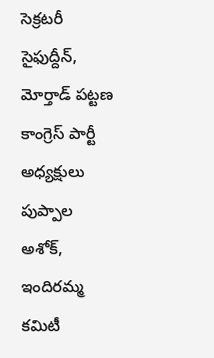సెక్రటరీ సైఫుద్దీన్, మోర్తాడ్ పట్టణ కాంగ్రెస్ పార్టీ అధ్యక్షులు పుప్పాల అశోక్, ఇందిరమ్మ కమిటీ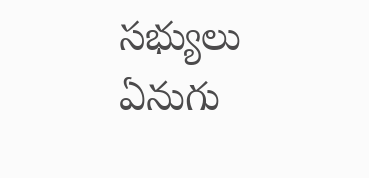సభ్యులు ఏనుగు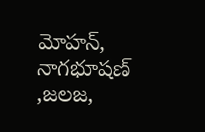మోహన్, నాగభూషణ్ ,జలజ,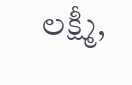లక్ష్మీ,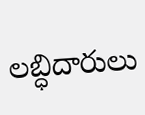లబ్ధిదారులు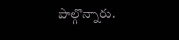పాల్గొన్నారు.